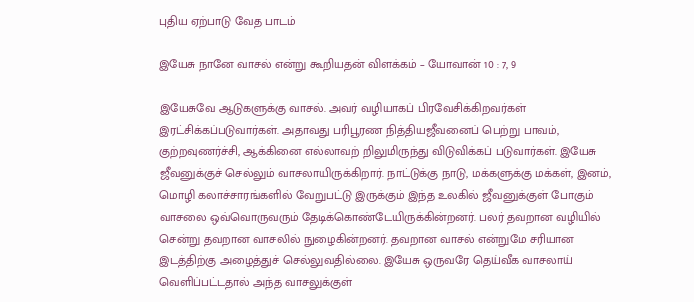புதிய ஏற்பாடு வேத பாடம்

இயேசு நானே வாசல் என்று கூறியதன் விளக்கம் – யோவான் 10 : 7, 9

இயேசுவே ஆடுகளுக்கு வாசல். அவர் வழியாகப் பிரவேசிக்கிறவர்கள் இரட்சிக்கப்படுவார்கள். அதாவது பரிபூரண நித்தியஜீவனைப் பெற்று பாவம், குற்றவுணர்ச்சி, ஆக்கினை எல்லாவற் றிலுமிருந்து விடுவிக்கப் படுவார்கள். இயேசு ஜீவனுக்குச் செல்லும் வாசலாயிருக்கிறார். நாட்டுக்கு நாடு, மக்களுக்கு மக்கள், இனம், மொழி கலாச்சாரங்களில் வேறுபட்டு இருக்கும் இந்த உலகில் ஜீவனுக்குள் போகும் வாசலை ஒவ்வொருவரும் தேடிக்கொண்டேயிருக்கின்றனர். பலர் தவறான வழியில் சென்று தவறான வாசலில் நுழைகின்றனர். தவறான வாசல் என்றுமே சரியான இடத்திற்கு அழைத்துச் செல்லுவதில்லை. இயேசு ஒருவரே தெய்வீக வாசலாய் வெளிப்பட்டதால் அந்த வாசலுக்குள்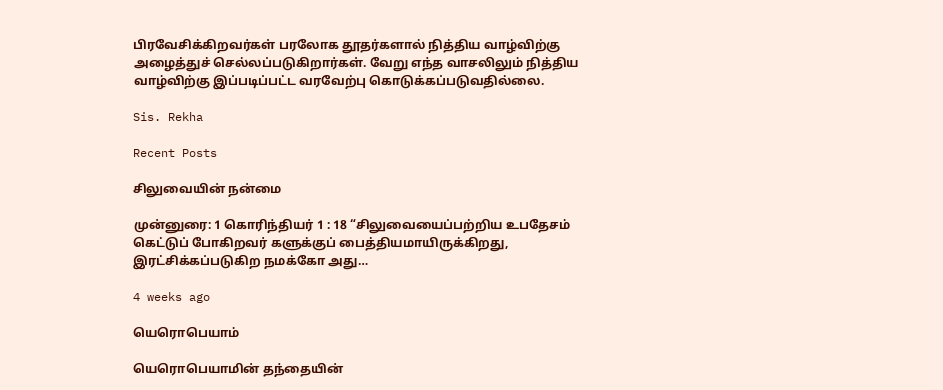பிரவேசிக்கிறவர்கள் பரலோக தூதர்களால் நித்திய வாழ்விற்கு அழைத்துச் செல்லப்படுகிறார்கள். வேறு எந்த வாசலிலும் நித்திய வாழ்விற்கு இப்படிப்பட்ட வரவேற்பு கொடுக்கப்படுவதில்லை.

Sis. Rekha

Recent Posts

சிலுவையின் நன்மை

முன்னுரை: 1 கொரிந்தியர் 1 : 18 “சிலுவையைப்பற்றிய உபதேசம் கெட்டுப் போகிறவர் களுக்குப் பைத்தியமாயிருக்கிறது, இரட்சிக்கப்படுகிற நமக்கோ அது…

4 weeks ago

யெரொபெயாம்

யெரொபெயாமின் தந்தையின்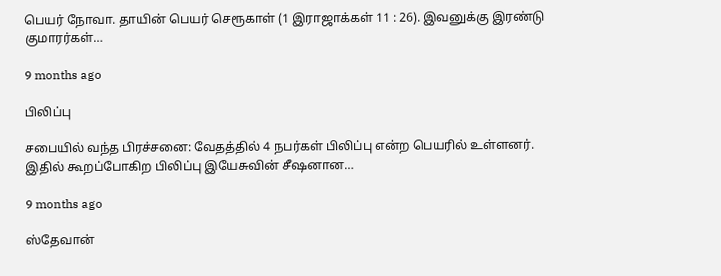பெயர் நோவா. தாயின் பெயர் செரூகாள் (1 இராஜாக்கள் 11 : 26). இவனுக்கு இரண்டு குமாரர்கள்…

9 months ago

பிலிப்பு

சபையில் வந்த பிரச்சனை: வேதத்தில் 4 நபர்கள் பிலிப்பு என்ற பெயரில் உள்ளனர். இதில் கூறப்போகிற பிலிப்பு இயேசுவின் சீஷனான…

9 months ago

ஸ்தேவான்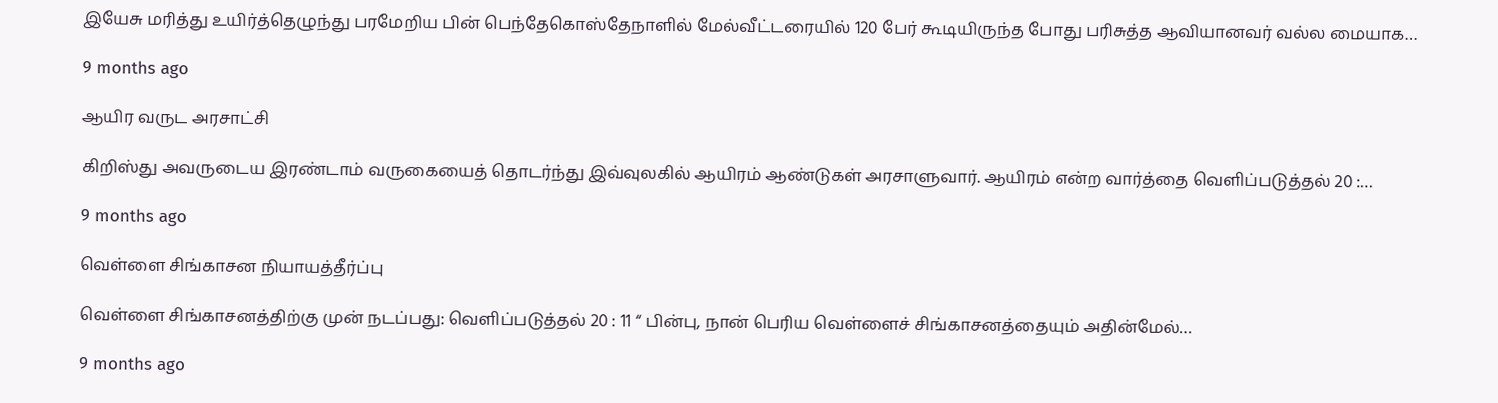இயேசு மரித்து உயிர்த்தெழுந்து பரமேறிய பின் பெந்தேகொஸ்தேநாளில் மேல்வீட்டரையில் 120 பேர் கூடியிருந்த போது பரிசுத்த ஆவியானவர் வல்ல மையாக…

9 months ago

ஆயிர வருட அரசாட்சி

கிறிஸ்து அவருடைய இரண்டாம் வருகையைத் தொடர்ந்து இவ்வுலகில் ஆயிரம் ஆண்டுகள் அரசாளுவார். ஆயிரம் என்ற வார்த்தை வெளிப்படுத்தல் 20 :…

9 months ago

வெள்ளை சிங்காசன நியாயத்தீர்ப்பு

வெள்ளை சிங்காசனத்திற்கு முன் நடப்பது: வெளிப்படுத்தல் 20 : 11 “ பின்பு, நான் பெரிய வெள்ளைச் சிங்காசனத்தையும் அதின்மேல்…

9 months ago